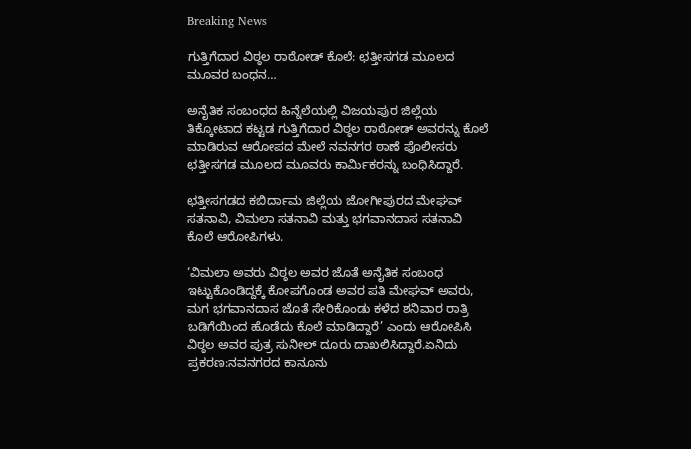Breaking News

ಗುತ್ತಿಗೆದಾರ ವಿಠ್ಠಲ ರಾಠೋಡ್ ಕೊಲೆ: ಛತ್ತೀಸಗಡ ಮೂಲದ ಮೂವರ ಬಂಧನ…

ಅನೈತಿಕ ಸಂಬಂಧದ ಹಿನ್ನೆಲೆಯಲ್ಲಿ ವಿಜಯಪುರ ಜಿಲ್ಲೆಯ ತಿಕ್ಕೋಟಾದ ಕಟ್ಟಡ ಗುತ್ತಿಗೆದಾರ ವಿಠ್ಠಲ ರಾಠೋಡ್ ಅವರನ್ನು ಕೊಲೆ ಮಾಡಿರುವ ಆರೋಪದ ಮೇಲೆ ನವನಗರ ಠಾಣೆ ಪೊಲೀಸರು ಛತ್ತೀಸಗಡ ಮೂಲದ ಮೂವರು ಕಾರ್ಮಿಕರನ್ನು ಬಂಧಿಸಿದ್ದಾರೆ.

ಛತ್ತೀಸಗಡದ ಕಬಿರ್ದಾಮ ಜಿಲ್ಲೆಯ ಜೋಗೀಪುರದ ಮೇಘವ್‌ ಸತನಾವಿ, ವಿಮಲಾ ಸತನಾವಿ ಮತ್ತು ಭಗವಾನದಾಸ ಸತನಾವಿ ಕೊಲೆ ಆರೋಪಿಗಳು.

‘ವಿಮಲಾ ಅವರು ವಿಠ್ಠಲ ಅವರ ಜೊತೆ ಅನೈತಿಕ ಸಂಬಂಧ ಇಟ್ಟುಕೊಂಡಿದ್ದಕ್ಕೆ ಕೋಪಗೊಂಡ ಅವರ ಪತಿ ಮೇಘವ್‌ ಅವರು, ಮಗ ಭಗವಾನದಾಸ ಜೊತೆ ಸೇರಿಕೊಂಡು ಕಳೆದ ಶನಿವಾರ ರಾತ್ರಿ ಬಡಿಗೆಯಿಂದ ಹೊಡೆದು ಕೊಲೆ ಮಾಡಿದ್ದಾರೆ’ ಎಂದು ಆರೋಪಿಸಿ ವಿಠ್ಠಲ ಅವರ ಪುತ್ರ ಸುನೀಲ್‌ ದೂರು ದಾಖಲಿಸಿದ್ದಾರೆ.ಏನಿದು ಪ್ರಕರಣ:ನವನಗರದ ಕಾನೂನು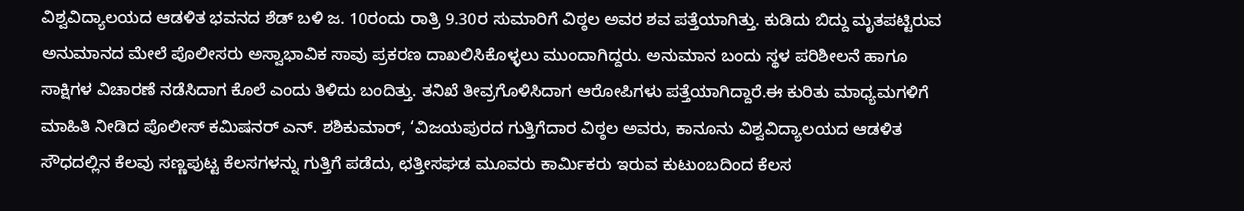ವಿಶ್ವವಿದ್ಯಾಲಯದ ಆಡಳಿತ ಭವನದ ಶೆಡ್ ಬಳಿ ಜ. 10ರಂದು ರಾತ್ರಿ 9.30ರ ಸುಮಾರಿಗೆ ವಿಠ್ಠಲ ಅವರ ಶವ ಪತ್ತೆಯಾಗಿತ್ತು. ಕುಡಿದು ಬಿದ್ದು ಮೃತಪಟ್ಟಿರುವ ಅನುಮಾನದ ಮೇಲೆ ಪೊಲೀಸರು ಅಸ್ವಾಭಾವಿಕ ಸಾವು ಪ್ರಕರಣ ದಾಖಲಿಸಿಕೊಳ್ಳಲು ಮುಂದಾಗಿದ್ದರು. ಅನುಮಾನ ಬಂದು ಸ್ಥಳ ಪರಿಶೀಲನೆ ಹಾಗೂ ಸಾಕ್ಷಿಗಳ ವಿಚಾರಣೆ ನಡೆಸಿದಾಗ ಕೊಲೆ ಎಂದು ತಿಳಿದು ಬಂದಿತ್ತು. ತನಿಖೆ ತೀವ್ರಗೊಳಿಸಿದಾಗ ಆರೋಪಿಗಳು ಪತ್ತೆಯಾಗಿದ್ದಾರೆ.ಈ ಕುರಿತು ಮಾಧ್ಯಮಗಳಿಗೆ ಮಾಹಿತಿ ನೀಡಿದ ಪೊಲೀಸ್‌ ಕಮಿಷನರ್‌ ಎನ್‌. ಶಶಿಕುಮಾರ್‌, ‘ವಿಜಯಪುರದ ಗುತ್ತಿಗೆದಾರ ವಿಠ್ಠಲ ಅವರು, ಕಾನೂನು ವಿಶ್ವವಿದ್ಯಾಲಯದ ಆಡಳಿತ ಸೌಧದಲ್ಲಿನ ಕೆಲವು ಸಣ್ಣಪುಟ್ಟ ಕೆಲಸಗಳನ್ನು ಗುತ್ತಿಗೆ ಪಡೆದು, ಛತ್ತೀಸಘಡ ಮೂವರು ಕಾರ್ಮಿಕರು ಇರುವ ಕುಟುಂಬದಿಂದ ಕೆಲಸ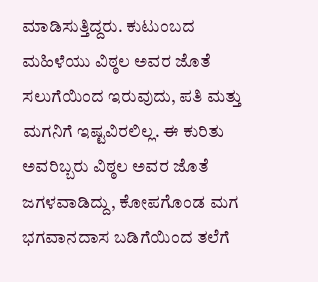ಮಾಡಿಸುತ್ತಿದ್ದರು. ಕುಟುಂಬದ ಮಹಿಳೆಯು ವಿಠ್ಠಲ ಅವರ ಜೊತೆ ಸಲುಗೆಯಿಂದ ಇರುವುದು, ಪತಿ ಮತ್ತು ಮಗನಿಗೆ ಇಷ್ಟವಿರಲಿಲ್ಲ. ಈ ಕುರಿತು ಅವರಿಬ್ಬರು ವಿಠ್ಠಲ ಅವರ ಜೊತೆ ಜಗಳವಾಡಿದ್ದು, ಕೋಪಗೊಂಡ ಮಗ ಭಗವಾನದಾಸ ಬಡಿಗೆಯಿಂದ ತಲೆಗೆ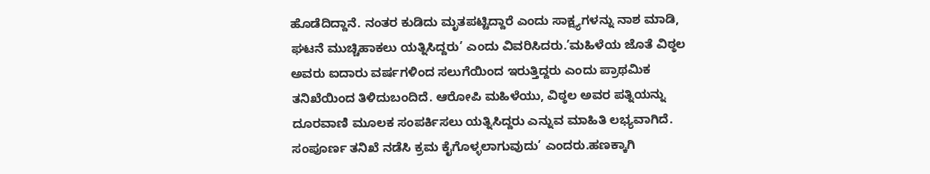ಹೊಡೆದಿದ್ದಾನೆ. ನಂತರ ಕುಡಿದು ಮೃತಪಟ್ಟಿದ್ದಾರೆ ಎಂದು ಸಾಕ್ಷ್ಯಗಳನ್ನು ನಾಶ ಮಾಡಿ, ಘಟನೆ ಮುಚ್ಚಿಹಾಕಲು ಯತ್ನಿಸಿದ್ದರು’ ಎಂದು ವಿವರಿಸಿದರು.’ಮಹಿಳೆಯ ಜೊತೆ ವಿಠ್ಠಲ ಅವರು ಐದಾರು ವರ್ಷಗಳಿಂದ ಸಲುಗೆಯಿಂದ ಇರುತ್ತಿದ್ದರು ಎಂದು ಪ್ರಾಥಮಿಕ ತನಿಖೆಯಿಂದ ತಿಳಿದುಬಂದಿದೆ. ಆರೋಪಿ ಮಹಿಳೆಯು, ವಿಠ್ಠಲ ಅವರ ಪತ್ನಿಯನ್ನು ದೂರವಾಣಿ ಮೂಲಕ ಸಂಪರ್ಕಿಸಲು ಯತ್ನಿಸಿದ್ದರು ಎನ್ನುವ ಮಾಹಿತಿ ಲಭ್ಯವಾಗಿದೆ. ಸಂಪೂರ್ಣ ತನಿಖೆ ನಡೆಸಿ ಕ್ರಮ ಕೈಗೊಳ್ಳಲಾಗುವುದು’ ಎಂದರು.ಹಣಕ್ಕಾಗಿ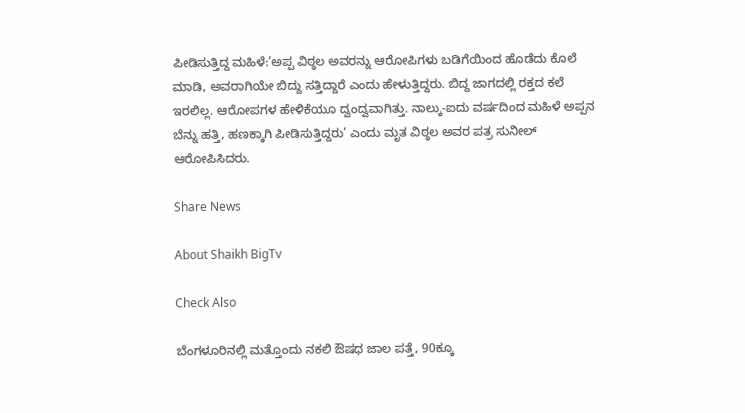ಪೀಡಿಸುತ್ತಿದ್ದ ಮಹಿಳೆ:’ಅಪ್ಪ ವಿಠ್ಠಲ ಅವರನ್ನು ಆರೋಪಿಗಳು ಬಡಿಗೆಯಿಂದ ಹೊಡೆದು ಕೊಲೆ ಮಾಡಿ, ಅವರಾಗಿಯೇ ಬಿದ್ದು ಸತ್ತಿದ್ದಾರೆ ಎಂದು ಹೇಳುತ್ತಿದ್ದರು. ಬಿದ್ದ ಜಾಗದಲ್ಲಿ ರಕ್ತದ ಕಲೆ ಇರಲಿಲ್ಲ. ಆರೋಪಗಳ ಹೇಳಿಕೆಯೂ ದ್ವಂದ್ವವಾಗಿತ್ತು. ನಾಲ್ಕು-ಐದು ವರ್ಷದಿಂದ ಮಹಿಳೆ ಅಪ್ಪನ ಬೆನ್ನು ಹತ್ತಿ, ಹಣಕ್ಕಾಗಿ ಪೀಡಿಸುತ್ತಿದ್ದರು’ ಎಂದು ಮೃತ ವಿಠ್ಠಲ ಅವರ ಪತ್ರ ಸುನೀಲ್‌ ಆರೋಪಿಸಿದರು.

Share News

About Shaikh BigTv

Check Also

ಬೆಂಗಳೂರಿನಲ್ಲಿ ಮತ್ತೊಂದು ನಕಲಿ ಔಷಧ ಜಾಲ ಪತ್ತೆ, 90ಕ್ಕೂ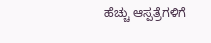ಹೆಚ್ಚು ಆಸ್ಪತ್ರೆಗಳಿಗೆ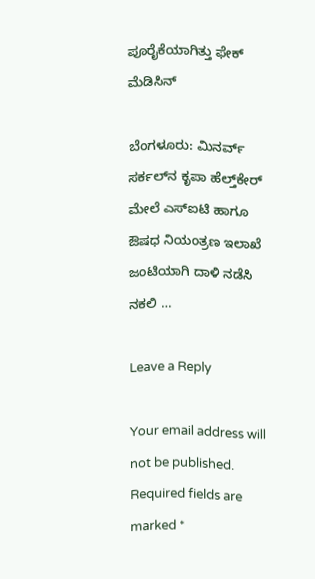ಪೂರೈಕೆಯಾಗಿತ್ತು ಫೇಕ್ ಮೆಡಿಸಿನ್

ಬೆಂಗಳೂರು: ಮಿನರ್ವ್ ಸರ್ಕಲ್‌ನ ಕೃಪಾ ಹೆಲ್ತ್‌ಕೇರ್‌ ಮೇಲೆ ಎಸ್‌ಐಟಿ ಹಾಗೂ ಔಷಧ ನಿಯಂತ್ರಣ ಇಲಾಖೆ ಜಂಟಿಯಾಗಿ ದಾಳಿ ನಡೆಸಿ ನಕಲಿ …

Leave a Reply

Your email address will not be published. Required fields are marked *